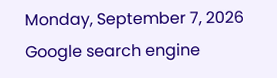Monday, September 7, 2026
Google search engine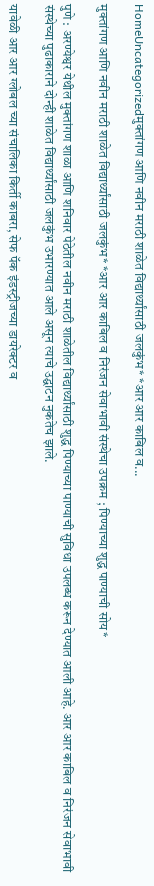HomeUncategorizedमुक्तांगण आणि नवीन मराठी शाळेत विद्यार्थ्यांसाठी जलकुंभ* *आर आर काबिल व...

मुक्तांगण आणि नवीन मराठी शाळेत विद्यार्थ्यांसाठी जलकुंभ* *आर आर काबिल व निरंजन सेवाभावी संस्थेचा उपक्रम ; पिण्याच्या शुद्ध पाण्याची सोय*

पुणे : अरण्येश्वर येथील मुक्तांगण शाळा आणि शनिवार पेठेतील नवीन मराठी शाळेतील विद्यार्थ्यांसाठी शुद्ध पिण्याच्या पाण्याची सुविधा उपलब्ध करून देण्यात आली आहे. आर आर काबिल व निरंजन सेवाभावी संस्थेच्या पुढाकाराने दोन्ही शाळेत विद्यार्थ्यांसाठी जलकुंभ उभारण्यात आले असून त्याचे उद्घाटन नुकतेच झाले.

यावेळी आर आर ग्लोबल च्या संचालिका किर्ती काबरा, सेफ पॅक इंडस्ट्रीजच्या डायरेक्टर व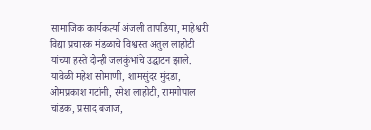सामाजिक कार्यकर्त्या अंजली तापडिया, माहेश्वरी विद्या प्रचारक मंडळाचे विश्वस्त अतुल लाहोटी यांच्या हस्ते दोन्ही जलकुंभांचे उद्घाटन झाले. यावेळी महेश सोमाणी, शामसुंदर मुंदडा, ओमप्रकाश गटांनी, रमेश लाहोटी, रामगोपाल चांडक, प्रसाद बजाज,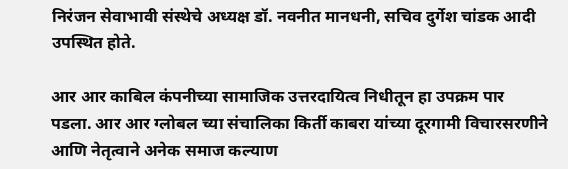निरंजन सेवाभावी संस्थेचे अध्यक्ष डॉ. नवनीत मानधनी, सचिव दुर्गेश चांडक आदी उपस्थित होते.

आर आर काबिल कंपनीच्या सामाजिक उत्तरदायित्व निधीतून हा उपक्रम पार पडला. आर आर ग्लोबल च्या संचालिका किर्ती काबरा यांच्या दूरगामी विचारसरणीने आणि नेतृत्वाने अनेक समाज कल्याण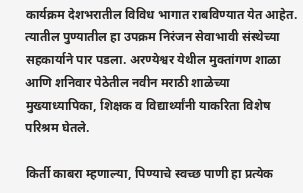कार्यक्रम देशभरातील विविध भागात राबविण्यात येत आहेत. त्यातील पुण्यातील हा उपक्रम निरंजन सेवाभावी संस्थेच्या सहकार्याने पार पडला. अरण्येश्वर येथील मुक्तांगण शाळा आणि शनिवार पेठेतील नवीन मराठी शाळेच्या मुख्याध्यापिका, शिक्षक व विद्यार्थ्यांनी याकरिता विशेष परिश्रम घेतले.

किर्ती काबरा म्हणाल्या, पिण्याचे स्वच्छ पाणी हा प्रत्येक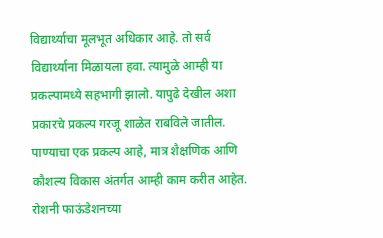विद्यार्थ्याचा मूलभूत अधिकार आहे. तो सर्व विद्यार्थ्याना मिळायला हवा. त्यामुळे आम्ही या प्रकल्पामध्ये सहभागी झालो. यापुढे देखील अशा प्रकारचे प्रकल्प गरजू शाळेत राबविले जातील. पाण्याचा एक प्रकल्प आहे, मात्र शैक्षणिक आणि कौशल्य विकास अंतर्गत आम्ही काम करीत आहेत. रोशनी फाऊंडेशनच्या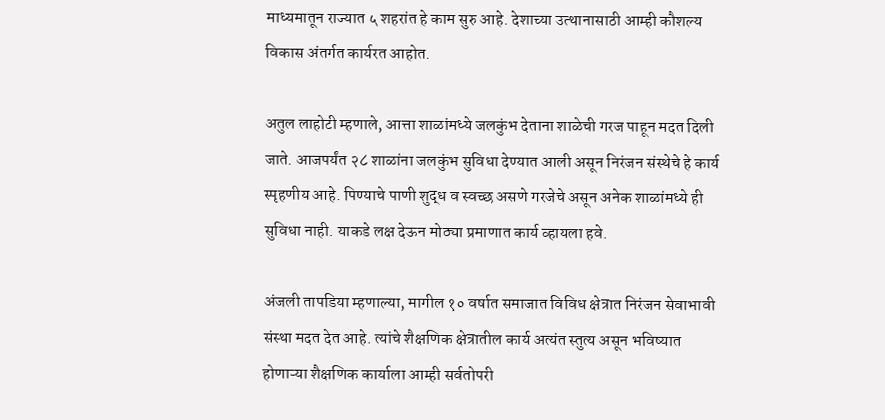माध्यमातून राज्यात ५ शहरांत हे काम सुरु आहे. देशाच्या उत्थानासाठी आम्ही कौशल्य विकास अंतर्गत कार्यरत आहोत.

अतुल लाहोटी म्हणाले, आत्ता शाळांमध्ये जलकुंभ देताना शाळेची गरज पाहून मदत दिली जाते. आजपर्यंत २८ शाळांना जलकुंभ सुविधा देण्यात आली असून निरंजन संस्थेचे हे कार्य स्पृहणीय आहे. पिण्याचे पाणी शुद्ध व स्वच्छ असणे गरजेचे असून अनेक शाळांमध्ये ही सुविधा नाही. याकडे लक्ष देऊन मोठ्या प्रमाणात कार्य व्हायला हवे.

अंजली तापडिया म्हणाल्या, मागील १० वर्षात समाजात विविध क्षेत्रात निरंजन सेवाभावी संस्था मदत देत आहे. त्यांचे शैक्षणिक क्षेत्रातील कार्य अत्यंत स्तुत्य असून भविष्यात होणाऱ्या शैक्षणिक कार्याला आम्ही सर्वतोपरी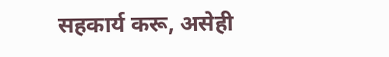सहकार्य करू, असेही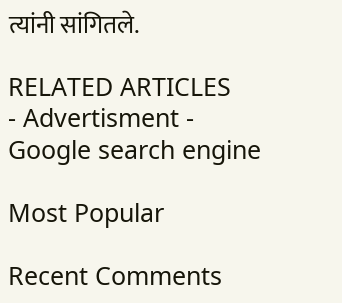त्यांनी सांगितले.

RELATED ARTICLES
- Advertisment -
Google search engine

Most Popular

Recent Comments